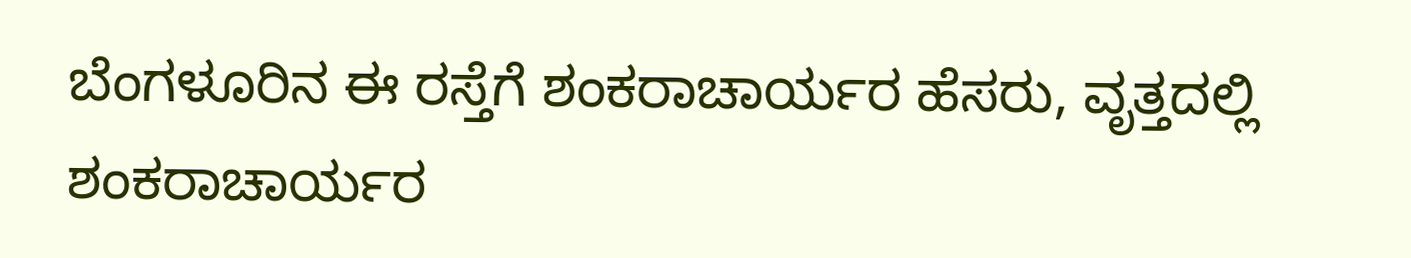ಬೆಂಗಳೂರಿನ ಈ ರಸ್ತೆಗೆ ಶಂಕರಾಚಾರ್ಯರ ಹೆಸರು, ವೃತ್ತದಲ್ಲಿ ಶಂಕರಾಚಾರ್ಯರ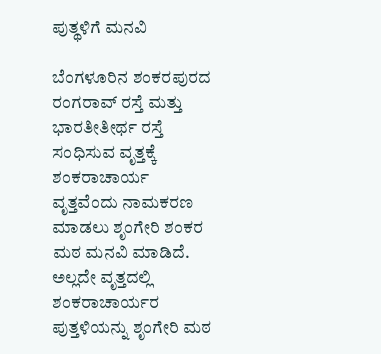ಪುತ್ಥಳಿಗೆ ಮನವಿ

ಬೆಂಗಳೂರಿನ ಶಂಕರಪುರದ ರಂಗರಾವ್ ರಸ್ತೆ ಮತ್ತು ಭಾರತೀತೀರ್ಥ ರಸ್ತೆ ಸಂಧಿಸುವ ವೃತ್ತಕ್ಕೆ ಶಂಕರಾಚಾರ್ಯ ವೃತ್ತವೆಂದು ನಾಮಕರಣ ಮಾಡಲು ಶೃಂಗೇರಿ ಶಂಕರ ಮಠ ಮನವಿ ಮಾಡಿದೆ. ಅಲ್ಲದೇ ವೃತ್ತದಲ್ಲಿ ಶಂಕರಾಚಾರ್ಯರ ಪುತ್ತಳಿಯನ್ನು ಶೃಂಗೇರಿ ಮಠ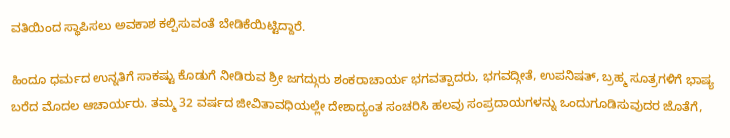ವತಿಯಿಂದ ಸ್ಥಾಪಿಸಲು ಅವಕಾಶ ಕಲ್ಪಿಸುವಂತೆ ಬೇಡಿಕೆಯಿಟ್ಟಿದ್ದಾರೆ.

ಹಿಂದೂ ಧರ್ಮದ ಉನ್ನತಿಗೆ ಸಾಕಷ್ಟು ಕೊಡುಗೆ ನೀಡಿರುವ ಶ್ರೀ ಜಗದ್ಗುರು ಶಂಕರಾಚಾರ್ಯ ಭಗವತ್ಪಾದರು, ಭಗವದ್ಗೀತೆ, ಉಪನಿಷತ್, ಬ್ರಹ್ಮ ಸೂತ್ರಗಳಿಗೆ ಭಾಷ್ಯ ಬರೆದ ಮೊದಲ ಆಚಾರ್ಯರು. ತಮ್ಮ 32 ವರ್ಷದ ಜೀವಿತಾವಧಿಯಲ್ಲೇ ದೇಶಾದ್ಯಂತ ಸಂಚರಿಸಿ ಹಲವು ಸಂಪ್ರದಾಯಗಳನ್ನು ಒಂದುಗೂಡಿಸುವುದರ ಜೊತೆಗೆ,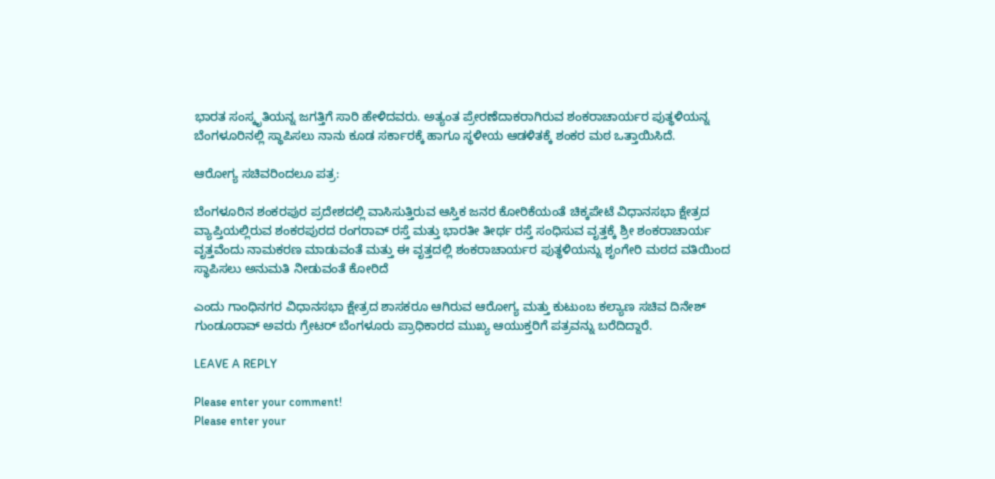ಭಾರತ ಸಂಸ್ಕೃತಿಯನ್ನ ಜಗತ್ತಿಗೆ ಸಾರಿ ಹೇಳಿದವರು. ಅತ್ಯಂತ ಪ್ರೇರಣೆದಾಕರಾಗಿರುವ ಶಂಕರಾಚಾರ್ಯರ ಪುತ್ಥಳಿಯನ್ನ ಬೆಂಗಳೂರಿನಲ್ಲಿ ಸ್ಥಾಪಿಸಲು ನಾನು ಕೂಡ ಸರ್ಕಾರಕ್ಕೆ ಹಾಗೂ ಸ್ಥಳೀಯ ಆಡಳಿತಕ್ಕೆ ಶಂಕರ ಮಠ ಒತ್ತಾಯಿಸಿದೆ.

ಆರೋಗ್ಯ ಸಚಿವರಿಂದಲೂ ಪತ್ರ:

ಬೆಂಗಳೂರಿನ ಶಂಕರಪುರ ಪ್ರದೇಶದಲ್ಲಿ ವಾಸಿಸುತ್ತಿರುವ ಆಸ್ತಿಕ ಜನರ ಕೋರಿಕೆಯಂತೆ ಚಿಕ್ಕಪೇಟೆ ವಿಧಾನಸಭಾ ಕ್ಷೇತ್ರದ ವ್ಯಾಪ್ತಿಯಲ್ಲಿರುವ ಶಂಕರಪುರದ ರಂಗರಾವ್‌ ರಸ್ತೆ ಮತ್ತು ಭಾರತೀ ತೀರ್ಥ ರಸ್ತೆ ಸಂಧಿಸುವ ವೃತ್ತಕ್ಕೆ ಶ್ರೀ ಶಂಕರಾಚಾರ್ಯ ವೃತ್ತವೆಂದು ನಾಮಕರಣ ಮಾಡುವಂತೆ ಮತ್ತು ಈ ವೃತ್ತದಲ್ಲಿ ಶಂಕರಾಚಾರ್ಯರ ಪುತ್ಥಳಿಯನ್ನು ಶೃಂಗೇರಿ ಮಠದ ವತಿಯಿಂದ ಸ್ಥಾಪಿಸಲು ಅನುಮತಿ ನೀಡುವಂತೆ ಕೋರಿದೆ

ಎಂದು ಗಾಂಧಿನಗರ ವಿಧಾನಸಭಾ ಕ್ಷೇತ್ರದ ಶಾಸಕರೂ ಆಗಿರುವ ಆರೋಗ್ಯ ಮತ್ತು ಕುಟುಂಬ ಕಲ್ಯಾಣ ಸಚಿವ ದಿನೇಶ್‌ ಗುಂಡೂರಾವ್‌ ಅವರು ಗ್ರೇಟರ್‌ ಬೆಂಗಳೂರು ಪ್ರಾಧಿಕಾರದ ಮುಖ್ಯ ಆಯುಕ್ತರಿಗೆ ಪತ್ರವನ್ನು ಬರೆದಿದ್ದಾರೆ.

LEAVE A REPLY

Please enter your comment!
Please enter your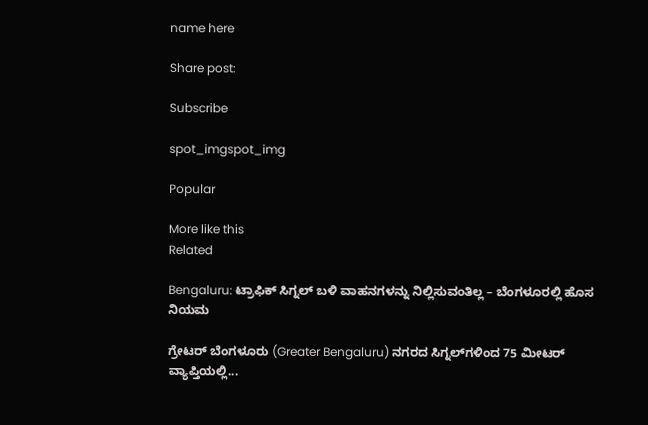name here

Share post:

Subscribe

spot_imgspot_img

Popular

More like this
Related

Bengaluru: ಟ್ರಾಫಿಕ್‌ ಸಿಗ್ನಲ್‌ ಬಳಿ ವಾಹನಗಳನ್ನು ನಿಲ್ಲಿಸುವಂತಿಲ್ಲ – ಬೆಂಗಳೂರಲ್ಲಿ ಹೊಸ ನಿಯಮ

ಗ್ರೇಟರ್‌ ಬೆಂಗಳೂರು (Greater Bengaluru) ನಗರದ ಸಿಗ್ನಲ್‌ಗಳಿಂದ 75 ಮೀಟರ್ ವ್ಯಾಪ್ತಿಯಲ್ಲಿ...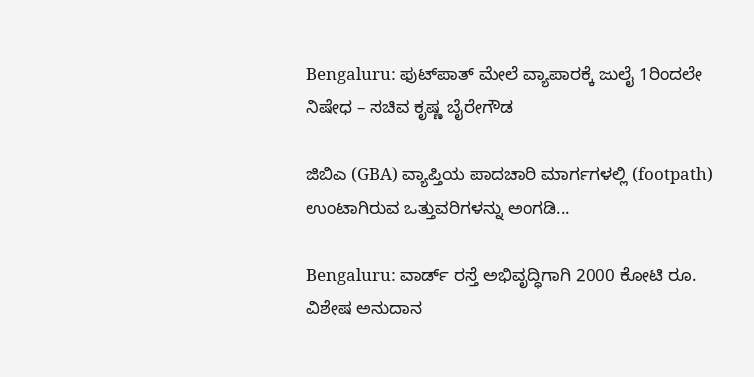Bengaluru: ಫುಟ್‌ಪಾತ್‌ ಮೇಲೆ ವ್ಯಾಪಾರಕ್ಕೆ ಜುಲೈ 1ರಿಂದಲೇ ನಿಷೇಧ – ಸಚಿವ ಕೃಷ್ಣ ಬೈರೇಗೌಡ

ಜಿಬಿಎ (GBA) ವ್ಯಾಪ್ತಿಯ ಪಾದಚಾರಿ ಮಾರ್ಗಗಳಲ್ಲಿ (footpath) ಉಂಟಾಗಿರುವ ಒತ್ತುವರಿಗಳನ್ನು ಅಂಗಡಿ...

Bengaluru: ವಾರ್ಡ್ ರಸ್ತೆ ಅಭಿವೃದ್ಧಿಗಾಗಿ 2000 ಕೋಟಿ ರೂ. ವಿಶೇಷ ಅನುದಾನ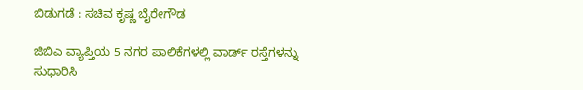ಬಿಡುಗಡೆ : ಸಚಿವ ಕೃಷ್ಣ ಬೈರೇಗೌಡ

ಜಿಬಿಎ ವ್ಯಾಪ್ತಿಯ 5 ನಗರ ಪಾಲಿಕೆಗಳಲ್ಲಿ ವಾರ್ಡ್ ರಸ್ತೆಗಳನ್ನು ಸುಧಾರಿಸಿ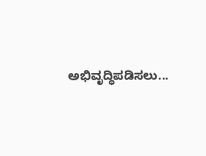ಅಭಿವೃದ್ಧಿಪಡಿಸಲು...